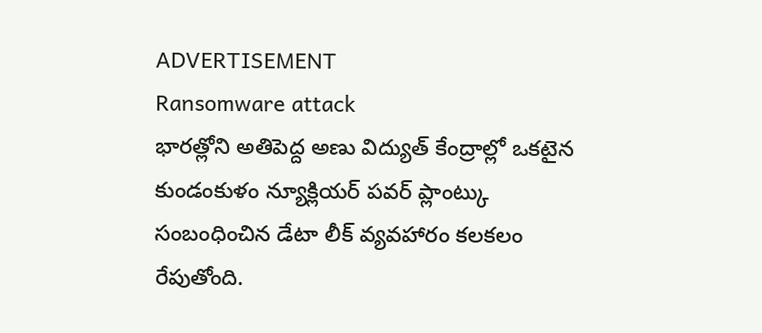ADVERTISEMENT
Ransomware attack
భారత్లోని అతిపెద్ద అణు విద్యుత్ కేంద్రాల్లో ఒకటైన కుండంకుళం న్యూక్లియర్ పవర్ ప్లాంట్కు సంబంధించిన డేటా లీక్ వ్యవహారం కలకలం రేపుతోంది.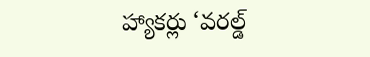హ్యాకర్లు ‘వరల్డ్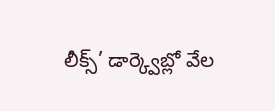లీక్స్’ డార్క్వెబ్లో వేల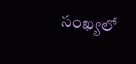సంఖ్యలో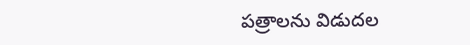పత్రాలను విడుదల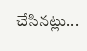చేసినట్లు...